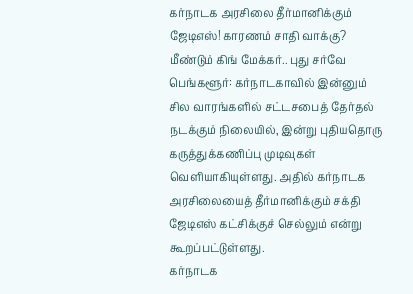கர்நாடக அரசிலை தீர்மானிக்கும் ஜேடிஎஸ்! காரணம் சாதி வாக்கு? மீண்டும் கிங் மேக்கர்.. புது சர்வே
பெங்களூர்: கர்நாடகாவில் இன்னும் சில வாரங்களில் சட்டசபைத் தேர்தல் நடக்கும் நிலையில், இன்று புதியதொரு கருத்துக்கணிப்பு முடிவுகள் வெளியாகியுள்ளது. அதில் கர்நாடக அரசிலையைத் தீர்மானிக்கும் சக்தி ஜேடிஎஸ் கட்சிக்குச் செல்லும் என்று கூறப்பட்டுள்ளது.
கர்நாடக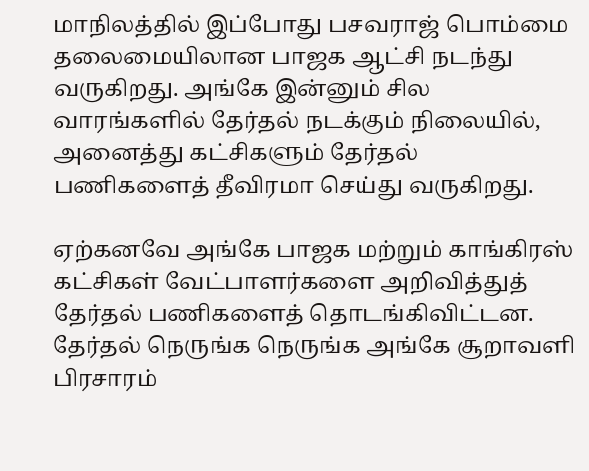மாநிலத்தில் இப்போது பசவராஜ் பொம்மை தலைமையிலான பாஜக ஆட்சி நடந்து வருகிறது. அங்கே இன்னும் சில வாரங்களில் தேர்தல் நடக்கும் நிலையில், அனைத்து கட்சிகளும் தேர்தல் பணிகளைத் தீவிரமா செய்து வருகிறது.

ஏற்கனவே அங்கே பாஜக மற்றும் காங்கிரஸ் கட்சிகள் வேட்பாளர்களை அறிவித்துத் தேர்தல் பணிகளைத் தொடங்கிவிட்டன. தேர்தல் நெருங்க நெருங்க அங்கே சூறாவளி பிரசாரம்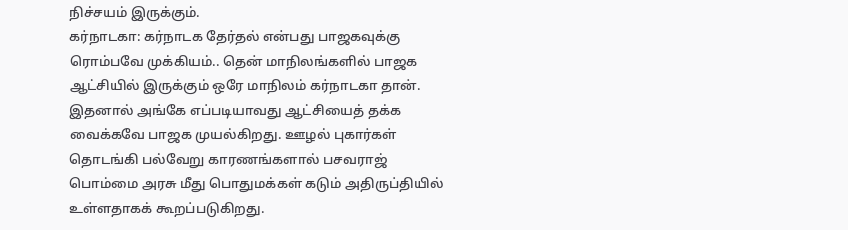நிச்சயம் இருக்கும்.
கர்நாடகா: கர்நாடக தேர்தல் என்பது பாஜகவுக்கு ரொம்பவே முக்கியம்.. தென் மாநிலங்களில் பாஜக ஆட்சியில் இருக்கும் ஒரே மாநிலம் கர்நாடகா தான். இதனால் அங்கே எப்படியாவது ஆட்சியைத் தக்க வைக்கவே பாஜக முயல்கிறது. ஊழல் புகார்கள் தொடங்கி பல்வேறு காரணங்களால் பசவராஜ் பொம்மை அரசு மீது பொதுமக்கள் கடும் அதிருப்தியில் உள்ளதாகக் கூறப்படுகிறது.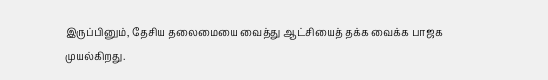இருப்பினும், தேசிய தலைமையை வைத்து ஆட்சியைத் தக்க வைக்க பாஜக முயல்கிறது.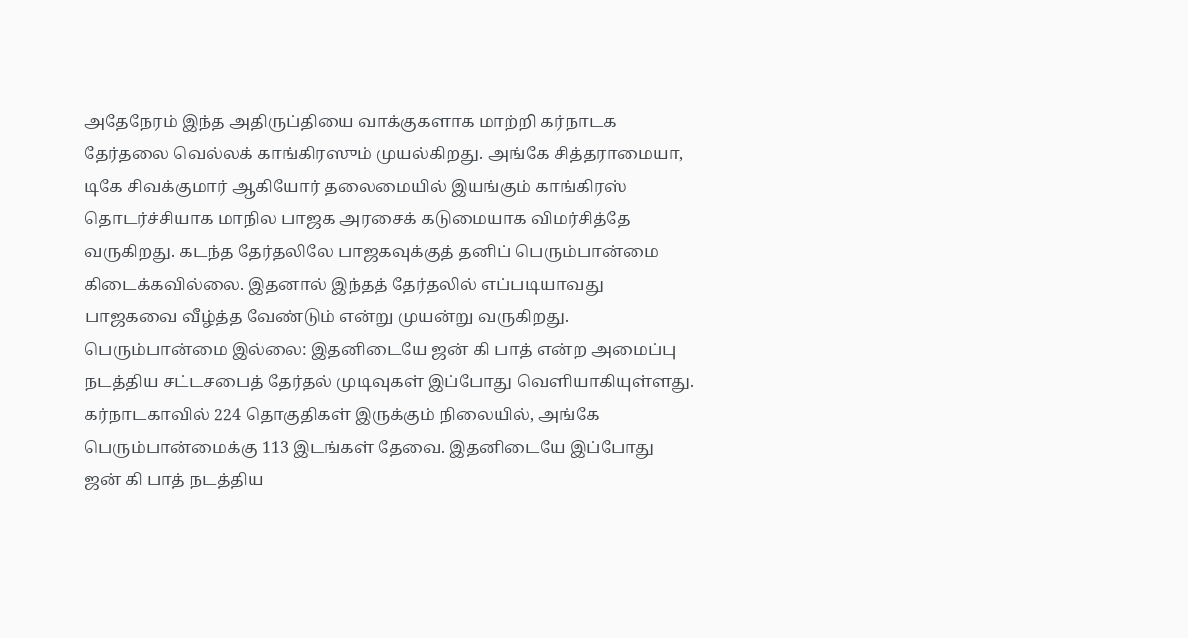அதேநேரம் இந்த அதிருப்தியை வாக்குகளாக மாற்றி கர்நாடக தேர்தலை வெல்லக் காங்கிரஸும் முயல்கிறது. அங்கே சித்தராமையா, டிகே சிவக்குமார் ஆகியோர் தலைமையில் இயங்கும் காங்கிரஸ் தொடர்ச்சியாக மாநில பாஜக அரசைக் கடுமையாக விமர்சித்தே வருகிறது. கடந்த தேர்தலிலே பாஜகவுக்குத் தனிப் பெரும்பான்மை கிடைக்கவில்லை. இதனால் இந்தத் தேர்தலில் எப்படியாவது பாஜகவை வீழ்த்த வேண்டும் என்று முயன்று வருகிறது.
பெரும்பான்மை இல்லை: இதனிடையே ஜன் கி பாத் என்ற அமைப்பு நடத்திய சட்டசபைத் தேர்தல் முடிவுகள் இப்போது வெளியாகியுள்ளது. கர்நாடகாவில் 224 தொகுதிகள் இருக்கும் நிலையில், அங்கே பெரும்பான்மைக்கு 113 இடங்கள் தேவை. இதனிடையே இப்போது ஜன் கி பாத் நடத்திய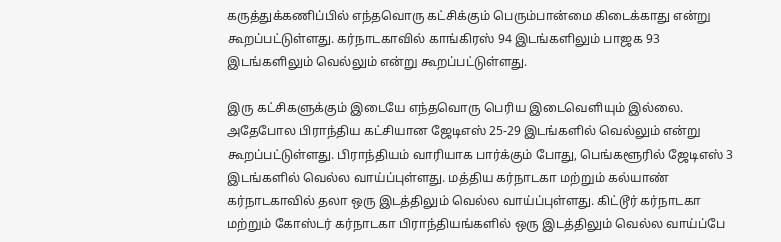கருத்துக்கணிப்பில் எந்தவொரு கட்சிக்கும் பெரும்பான்மை கிடைக்காது என்று கூறப்பட்டுள்ளது. கர்நாடகாவில் காங்கிரஸ் 94 இடங்களிலும் பாஜக 93 இடங்களிலும் வெல்லும் என்று கூறப்பட்டுள்ளது.

இரு கட்சிகளுக்கும் இடையே எந்தவொரு பெரிய இடைவெளியும் இல்லை. அதேபோல பிராந்திய கட்சியான ஜேடிஎஸ் 25-29 இடங்களில் வெல்லும் என்று கூறப்பட்டுள்ளது. பிராந்தியம் வாரியாக பார்க்கும் போது, பெங்களூரில் ஜேடிஎஸ் 3 இடங்களில் வெல்ல வாய்ப்புள்ளது. மத்திய கர்நாடகா மற்றும் கல்யாண் கர்நாடகாவில் தலா ஒரு இடத்திலும் வெல்ல வாய்ப்புள்ளது. கிட்டூர் கர்நாடகா மற்றும் கோஸ்டர் கர்நாடகா பிராந்தியங்களில் ஒரு இடத்திலும் வெல்ல வாய்ப்பே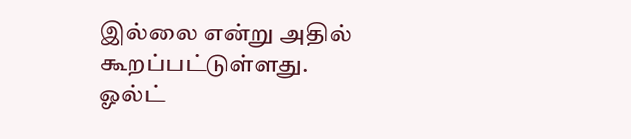இல்லை என்று அதில் கூறப்பட்டுள்ளது.
ஓல்ட்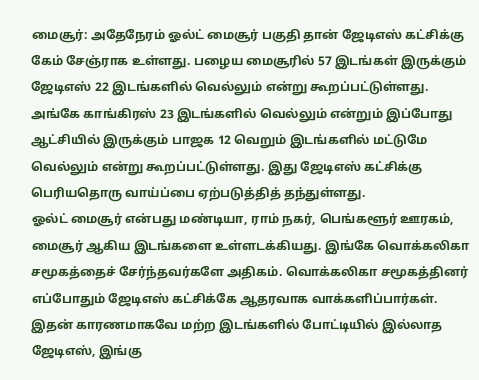மைசூர்: அதேநேரம் ஓல்ட் மைசூர் பகுதி தான் ஜேடிஎஸ் கட்சிக்கு கேம் சேஞ்ராக உள்ளது. பழைய மைசூரில் 57 இடங்கள் இருக்கும் ஜேடிஎஸ் 22 இடங்களில் வெல்லும் என்று கூறப்பட்டுள்ளது. அங்கே காங்கிரஸ் 23 இடங்களில் வெல்லும் என்றும் இப்போது ஆட்சியில் இருக்கும் பாஜக 12 வெறும் இடங்களில் மட்டுமே வெல்லும் என்று கூறப்பட்டுள்ளது. இது ஜேடிஎஸ் கட்சிக்கு பெரியதொரு வாய்ப்பை ஏற்படுத்தித் தந்துள்ளது.
ஓல்ட் மைசூர் என்பது மண்டியா, ராம் நகர், பெங்களூர் ஊரகம், மைசூர் ஆகிய இடங்களை உள்ளடக்கியது. இங்கே வொக்கலிகா சமூகத்தைச் சேர்ந்தவர்களே அதிகம். வொக்கலிகா சமூகத்தினர் எப்போதும் ஜேடிஎஸ் கட்சிக்கே ஆதரவாக வாக்களிப்பார்கள். இதன் காரணமாகவே மற்ற இடங்களில் போட்டியில் இல்லாத ஜேடிஎஸ், இங்கு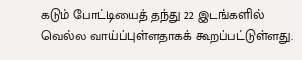கடும் போட்டியைத் தந்து 22 இடங்களில் வெல்ல வாய்ப்புள்ளதாகக் கூறப்பட்டுள்ளது.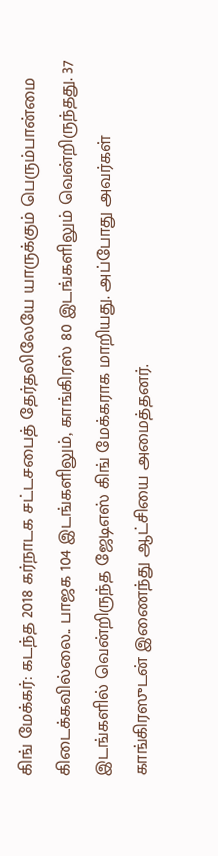கிங் மேக்கர்: கடந்த 2018 கர்நாடக சட்டசபைத் தேர்தலிலேயே யாருக்கும் பெரும்பான்மை கிடைக்கவில்லை.. பாஜக 104 இடங்களிலும், காங்கிரஸ் 80 இடங்களிலும் வென்றிருந்தது. 37 இடங்களில் வென்றிருந்த ஜேடிஎஸ் கிங் மேக்கராக மாறியது. அப்போது அவர்கள் காங்கிரஸுடன் இணைந்து ஆட்சியை அமைத்தனர்.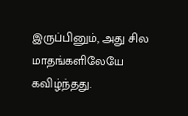இருப்பினும், அது சில மாதங்களிலேயே கவிழ்ந்தது.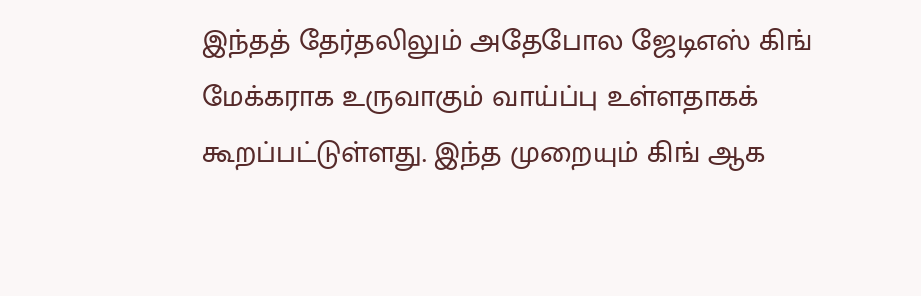இந்தத் தேர்தலிலும் அதேபோல ஜேடிஎஸ் கிங் மேக்கராக உருவாகும் வாய்ப்பு உள்ளதாகக் கூறப்பட்டுள்ளது. இந்த முறையும் கிங் ஆக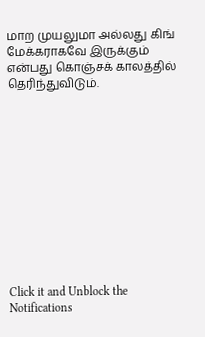மாற முயலுமா அல்லது கிங் மேக்கராகவே இருக்கும் என்பது கொஞ்சக் காலத்தில் தெரிந்துவிடும்.












Click it and Unblock the Notifications